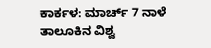ಕಾರ್ಕಳ: ಮಾರ್ಚ್ 7 ನಾಳೆ ತಾಲೂಕಿನ ವಿಶ್ವ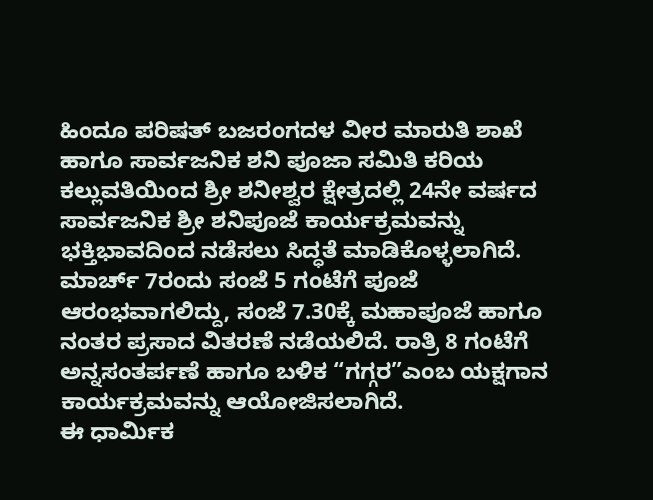ಹಿಂದೂ ಪರಿಷತ್ ಬಜರಂಗದಳ ವೀರ ಮಾರುತಿ ಶಾಖೆ ಹಾಗೂ ಸಾರ್ವಜನಿಕ ಶನಿ ಪೂಜಾ ಸಮಿತಿ ಕರಿಯ ಕಲ್ಲುವತಿಯಿಂದ ಶ್ರೀ ಶನೀಶ್ವರ ಕ್ಷೇತ್ರದಲ್ಲಿ 24ನೇ ವರ್ಷದ ಸಾರ್ವಜನಿಕ ಶ್ರೀ ಶನಿಪೂಜೆ ಕಾರ್ಯಕ್ರಮವನ್ನು ಭಕ್ತಿಭಾವದಿಂದ ನಡೆಸಲು ಸಿದ್ಧತೆ ಮಾಡಿಕೊಳ್ಳಲಾಗಿದೆ.
ಮಾರ್ಚ್ 7ರಂದು ಸಂಜೆ 5 ಗಂಟೆಗೆ ಪೂಜೆ ಆರಂಭವಾಗಲಿದ್ದು, ಸಂಜೆ 7.30ಕ್ಕೆ ಮಹಾಪೂಜೆ ಹಾಗೂ ನಂತರ ಪ್ರಸಾದ ವಿತರಣೆ ನಡೆಯಲಿದೆ. ರಾತ್ರಿ 8 ಗಂಟೆಗೆ ಅನ್ನಸಂತರ್ಪಣೆ ಹಾಗೂ ಬಳಿಕ “ಗಗ್ಗರ”ಎಂಬ ಯಕ್ಷಗಾನ ಕಾರ್ಯಕ್ರಮವನ್ನು ಆಯೋಜಿಸಲಾಗಿದೆ.
ಈ ಧಾರ್ಮಿಕ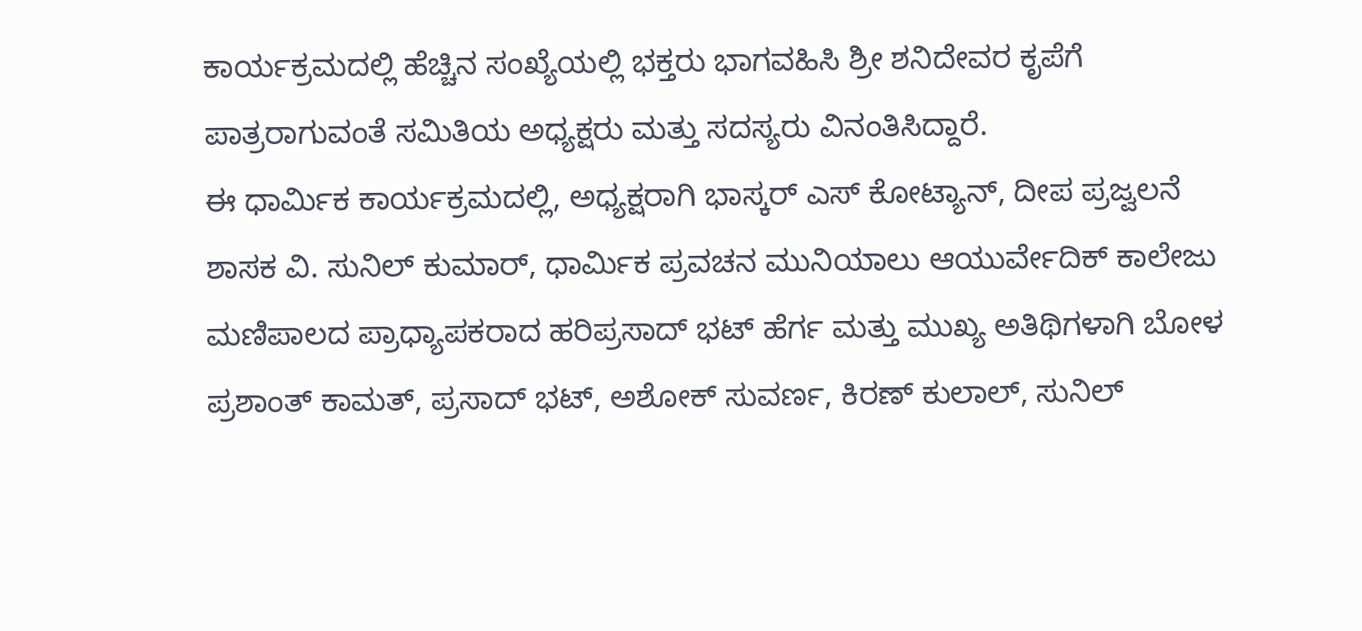ಕಾರ್ಯಕ್ರಮದಲ್ಲಿ ಹೆಚ್ಚಿನ ಸಂಖ್ಯೆಯಲ್ಲಿ ಭಕ್ತರು ಭಾಗವಹಿಸಿ ಶ್ರೀ ಶನಿದೇವರ ಕೃಪೆಗೆ ಪಾತ್ರರಾಗುವಂತೆ ಸಮಿತಿಯ ಅಧ್ಯಕ್ಷರು ಮತ್ತು ಸದಸ್ಯರು ವಿನಂತಿಸಿದ್ದಾರೆ.
ಈ ಧಾರ್ಮಿಕ ಕಾರ್ಯಕ್ರಮದಲ್ಲಿ, ಅಧ್ಯಕ್ಷರಾಗಿ ಭಾಸ್ಕರ್ ಎಸ್ ಕೋಟ್ಯಾನ್, ದೀಪ ಪ್ರಜ್ವಲನೆ ಶಾಸಕ ವಿ. ಸುನಿಲ್ ಕುಮಾರ್, ಧಾರ್ಮಿಕ ಪ್ರವಚನ ಮುನಿಯಾಲು ಆಯುರ್ವೇದಿಕ್ ಕಾಲೇಜು ಮಣಿಪಾಲದ ಪ್ರಾಧ್ಯಾಪಕರಾದ ಹರಿಪ್ರಸಾದ್ ಭಟ್ ಹೆರ್ಗ ಮತ್ತು ಮುಖ್ಯ ಅತಿಥಿಗಳಾಗಿ ಬೋಳ ಪ್ರಶಾಂತ್ ಕಾಮತ್, ಪ್ರಸಾದ್ ಭಟ್, ಅಶೋಕ್ ಸುವರ್ಣ, ಕಿರಣ್ ಕುಲಾಲ್, ಸುನಿಲ್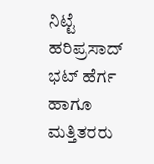ನಿಟ್ಟೆ ಹರಿಪ್ರಸಾದ್ ಭಟ್ ಹೆರ್ಗ ಹಾಗೂ ಮತ್ತಿತರರು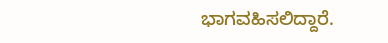ಭಾಗವಹಿಸಲಿದ್ದಾರೆ.